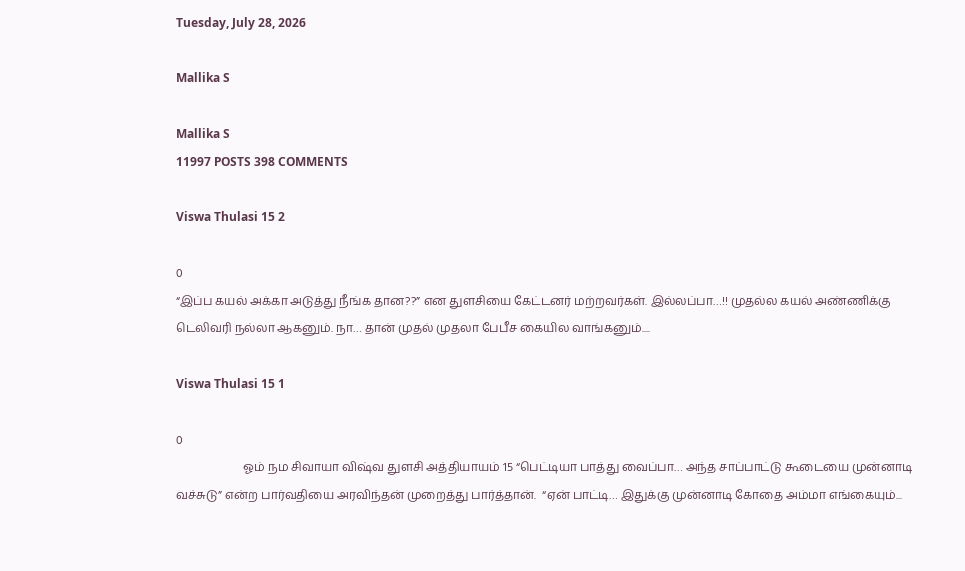Tuesday, July 28, 2026

Mallika S

Mallika S
11997 POSTS 398 COMMENTS

Viswa Thulasi 15 2

0
“இப்ப கயல் அக்கா அடுத்து நீங்க தான??” என துளசியை கேட்டனர் மற்றவர்கள். இல்லப்பா…!! முதல்ல கயல் அண்ணிக்கு டெலிவரி நல்லா ஆகனும். நா… தான் முதல் முதலா பேபீச கையில வாங்கனும்....

Viswa Thulasi 15 1

0
                       ஓம் நம சிவாயா விஷ்வ துளசி அத்தியாயம் 15 “பெட்டியா பாத்து வைப்பா… அந்த சாப்பாட்டு கூடையை முன்னாடி வச்சுடு” என்ற பார்வதியை அரவிந்தன் முறைத்து பார்த்தான்.  “ஏன் பாட்டி… இதுக்கு முன்னாடி கோதை அம்மா எங்கையும்...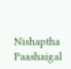Nishaptha Paashaigal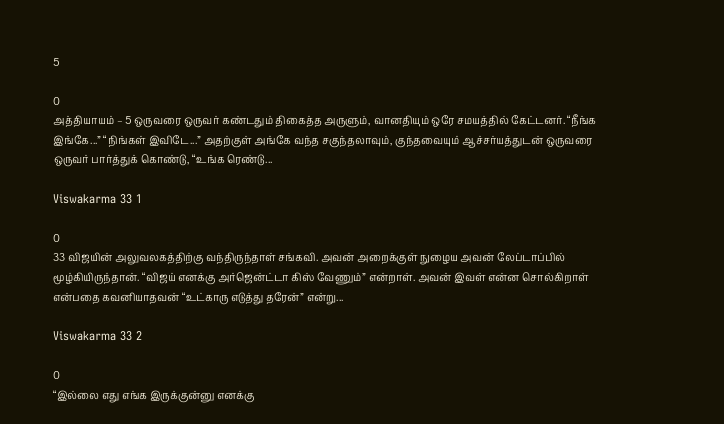5

0
அத்தியாயம் – 5 ஒருவரை ஒருவர் கண்டதும் திகைத்த அருளும், வானதியும் ஒரே சமயத்தில் கேட்டனர். “நீங்க இங்கே...” “நிங்கள் இவிடே...” அதற்குள் அங்கே வந்த சகுந்தலாவும், குந்தவையும் ஆச்சர்யத்துடன் ஒருவரை ஒருவர் பார்த்துக் கொண்டு, “உங்க ரெண்டு...

Viswakarma 33 1

0
33 விஜயின் அலுவலகத்திற்கு வந்திருந்தாள் சங்கவி. அவன் அறைக்குள் நுழைய அவன் லேப்டாப்பில் மூழ்கியிருந்தான். “விஜய் எனக்கு அர்ஜென்ட்டா கிஸ் வேணும்” என்றாள். அவன் இவள் என்ன சொல்கிறாள் என்பதை கவனியாதவன் “உட்காரு எடுத்து தரேன்” என்று...

Viswakarma 33 2

0
“இல்லை எது எங்க இருக்குன்னு எனக்கு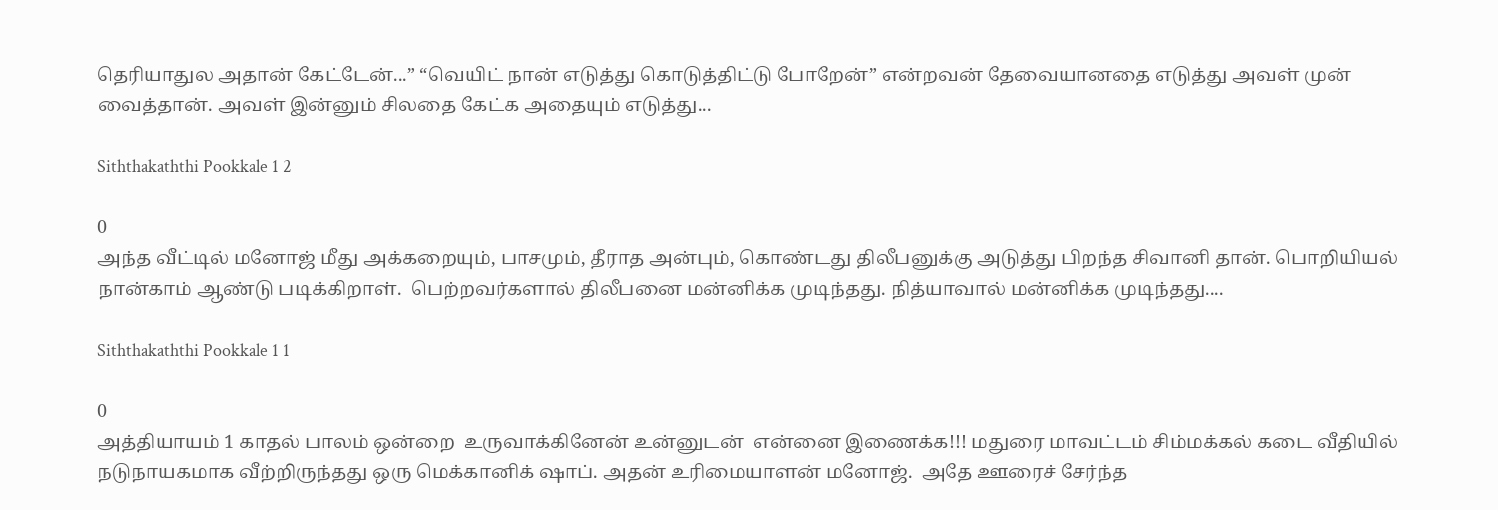தெரியாதுல அதான் கேட்டேன்...” “வெயிட் நான் எடுத்து கொடுத்திட்டு போறேன்” என்றவன் தேவையானதை எடுத்து அவள் முன் வைத்தான். அவள் இன்னும் சிலதை கேட்க அதையும் எடுத்து...

Siththakaththi Pookkale 1 2

0
அந்த வீட்டில் மனோஜ் மீது அக்கறையும், பாசமும், தீராத அன்பும், கொண்டது திலீபனுக்கு அடுத்து பிறந்த சிவானி தான். பொறியியல் நான்காம் ஆண்டு படிக்கிறாள்.  பெற்றவர்களால் திலீபனை மன்னிக்க முடிந்தது. நித்யாவால் மன்னிக்க முடிந்தது....

Siththakaththi Pookkale 1 1

0
அத்தியாயம் 1 காதல் பாலம் ஒன்றை  உருவாக்கினேன் உன்னுடன்  என்னை இணைக்க!!! மதுரை மாவட்டம் சிம்மக்கல் கடை வீதியில் நடுநாயகமாக வீற்றிருந்தது ஒரு மெக்கானிக் ஷாப். அதன் உரிமையாளன் மனோஜ்.  அதே ஊரைச் சேர்ந்த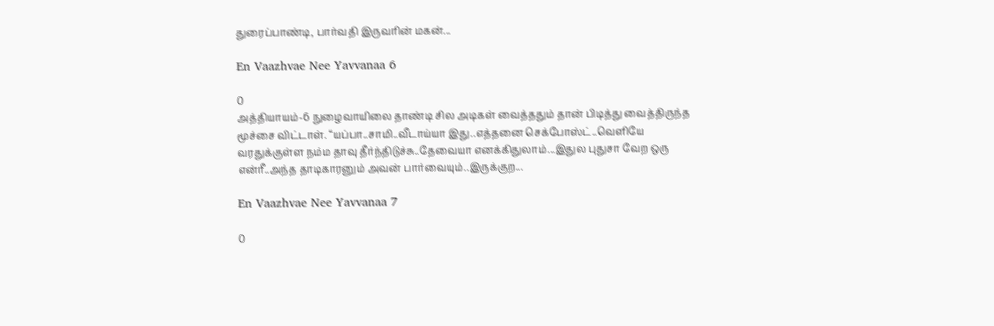துரைப்பாண்டி, பார்வதி இருவரின் மகன்...

En Vaazhvae Nee Yavvanaa 6

0
அத்தியாயம்-6 நுழைவாயிலை தாண்டி சில அடிகள் வைத்ததும் தான் பிடித்து வைத்திருந்த மூச்சை விட்டாள். “யப்பா..சாமி..வீடாய்யா இது..எத்தனை செக்போஸ்ட்..வெளியே வரதுக்குள்ள நம்ம தாவு தீர்ந்திடுச்சு..தேவையா எனக்கிதுலாம்...இதுல புதுசா வேற ஒரு என்ரீ..அந்த தாடிகாரனும் அவன் பார்வையும்..இருக்குற...

En Vaazhvae Nee Yavvanaa 7

0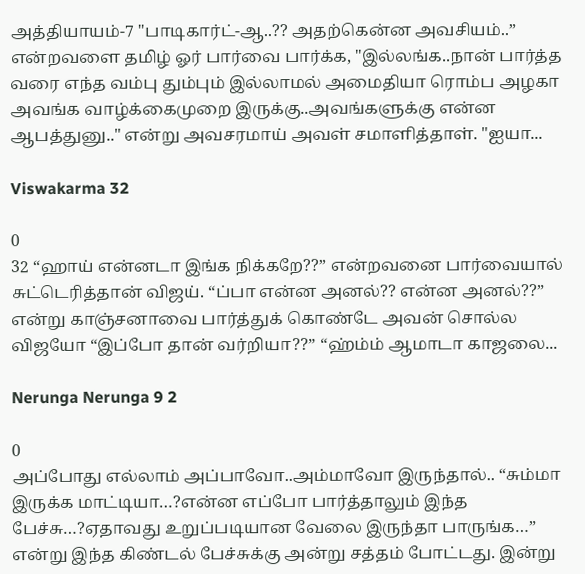அத்தியாயம்-7 "பாடிகார்ட்-ஆ..?? அதற்கென்ன அவசியம்..” என்றவளை தமிழ் ஓர் பார்வை பார்க்க, "இல்லங்க..நான் பார்த்த வரை எந்த வம்பு தும்பும் இல்லாமல் அமைதியா ரொம்ப அழகா அவங்க வாழ்க்கைமுறை இருக்கு..அவங்களுக்கு என்ன ஆபத்துனு.." என்று அவசரமாய் அவள் சமாளித்தாள். "ஐயா...

Viswakarma 32

0
32 “ஹாய் என்னடா இங்க நிக்கறே??” என்றவனை பார்வையால் சுட்டெரித்தான் விஜய். “ப்பா என்ன அனல்?? என்ன அனல்??” என்று காஞ்சனாவை பார்த்துக் கொண்டே அவன் சொல்ல விஜயோ “இப்போ தான் வர்றியா??” “ஹ்ம்ம் ஆமாடா காஜலை...

Nerunga Nerunga 9 2

0
அப்போது எல்லாம் அப்பாவோ..அம்மாவோ இருந்தால்.. “சும்மா இருக்க மாட்டியா…?என்ன எப்போ பார்த்தாலும் இந்த பேச்சு…?ஏதாவது உறுப்படியான வேலை இருந்தா பாருங்க…” என்று இந்த கிண்டல் பேச்சுக்கு அன்று சத்தம் போட்டது. இன்று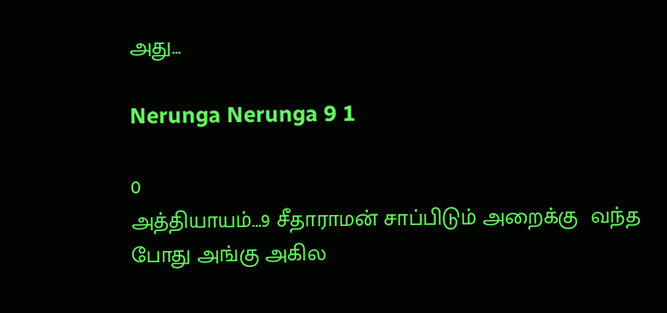அது...

Nerunga Nerunga 9 1

0
அத்தியாயம்…9 சீதாராமன் சாப்பிடும் அறைக்கு  வந்த போது அங்கு அகில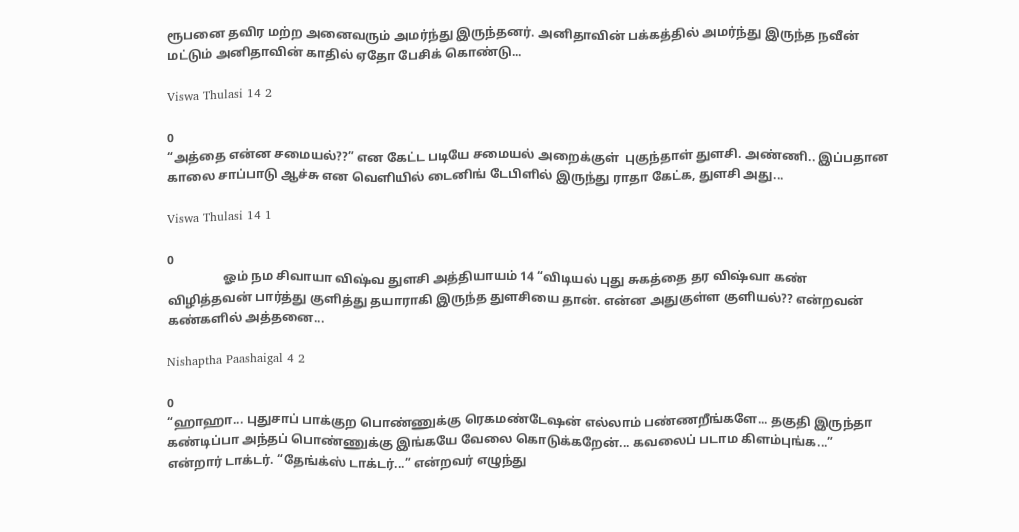ரூபனை தவிர மற்ற அனைவரும் அமர்ந்து இருந்தனர். அனிதாவின் பக்கத்தில் அமர்ந்து இருந்த நவீன் மட்டும் அனிதாவின் காதில் ஏதோ பேசிக் கொண்டு...

Viswa Thulasi 14 2

0
“அத்தை என்ன சமையல்??” என கேட்ட படியே சமையல் அறைக்குள்  புகுந்தாள் துளசி. அண்ணி.. இப்பதான காலை சாப்பாடு ஆச்சு என வெளியில் டைனிங் டேபிளில் இருந்து ராதா கேட்க, துளசி அது...

Viswa Thulasi 14 1

0
                  ஓம் நம சிவாயா விஷ்வ துளசி அத்தியாயம் 14 “விடியல் புது சுகத்தை தர விஷ்வா கண் விழித்தவன் பார்த்து குளித்து தயாராகி இருந்த துளசியை தான். என்ன அதுகுள்ள குளியல்?? என்றவன் கண்களில் அத்தனை...

Nishaptha Paashaigal 4 2

0
“ஹாஹா... புதுசாப் பாக்குற பொண்ணுக்கு ரெகமண்டேஷன் எல்லாம் பண்ணறீங்களே... தகுதி இருந்தா கண்டிப்பா அந்தப் பொண்ணுக்கு இங்கயே வேலை கொடுக்கறேன்... கவலைப் படாம கிளம்புங்க...” என்றார் டாக்டர். “தேங்க்ஸ் டாக்டர்...” என்றவர் எழுந்து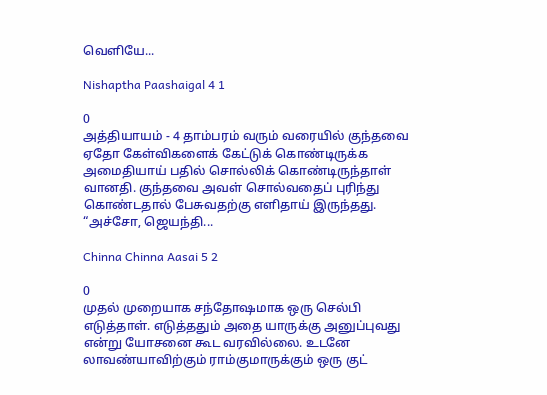வெளியே...

Nishaptha Paashaigal 4 1

0
அத்தியாயம் - 4 தாம்பரம் வரும் வரையில் குந்தவை ஏதோ கேள்விகளைக் கேட்டுக் கொண்டிருக்க அமைதியாய் பதில் சொல்லிக் கொண்டிருந்தாள் வானதி. குந்தவை அவள் சொல்வதைப் புரிந்து கொண்டதால் பேசுவதற்கு எளிதாய் இருந்தது. “அச்சோ, ஜெயந்தி...

Chinna Chinna Aasai 5 2

0
முதல் முறையாக சந்தோஷமாக ஒரு செல்பி எடுத்தாள். எடுத்ததும் அதை யாருக்கு அனுப்புவது என்று யோசனை கூட வரவில்லை. உடனே லாவண்யாவிற்கும் ராம்குமாருக்கும் ஒரு குட்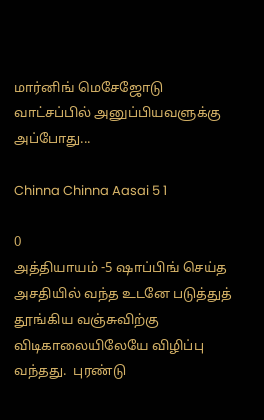மார்னிங் மெசேஜோடு வாட்சப்பில் அனுப்பியவளுக்கு அப்போது...

Chinna Chinna Aasai 5 1

0
அத்தியாயம் -5 ஷாப்பிங் செய்த அசதியில் வந்த உடனே படுத்துத் தூங்கிய வஞ்சுவிற்கு விடிகாலையிலேயே விழிப்பு வந்தது.  புரண்டு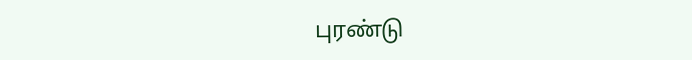புரண்டு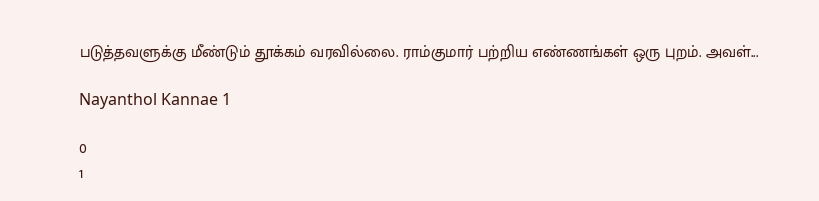படுத்தவளுக்கு மீண்டும் தூக்கம் வரவில்லை. ராம்குமார் பற்றிய எண்ணங்கள் ஒரு புறம். அவள்...

Nayanthol Kannae 1

0
1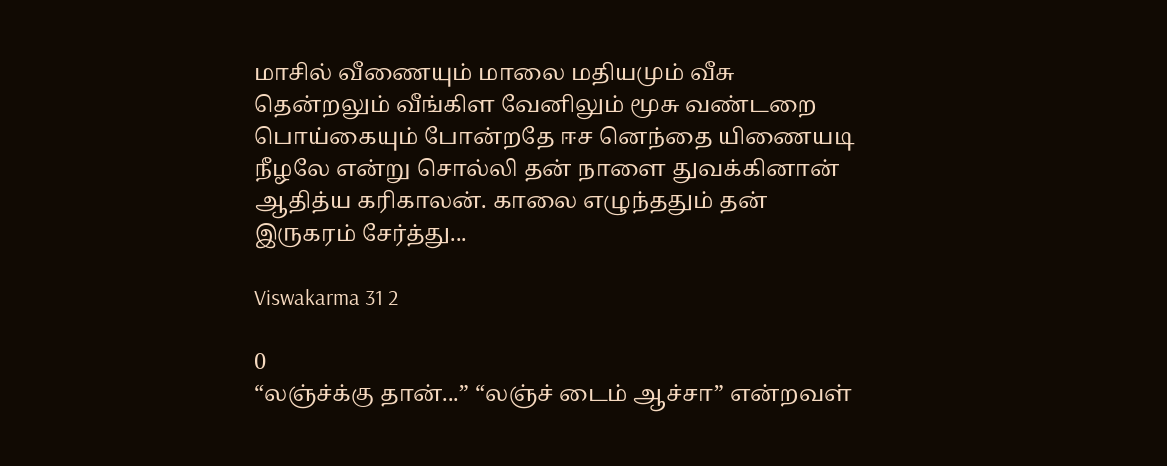மாசில் வீணையும் மாலை மதியமும் வீசு தென்றலும் வீங்கிள வேனிலும் மூசு வண்டறை பொய்கையும் போன்றதே ஈச னெந்தை யிணையடி நீழலே என்று சொல்லி தன் நாளை துவக்கினான் ஆதித்ய கரிகாலன். காலை எழுந்ததும் தன் இருகரம் சேர்த்து...

Viswakarma 31 2

0
“லஞ்ச்க்கு தான்...” “லஞ்ச் டைம் ஆச்சா” என்றவள்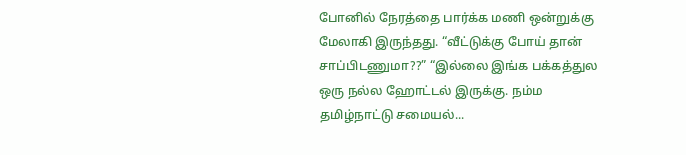போனில் நேரத்தை பார்க்க மணி ஒன்றுக்கு மேலாகி இருந்தது. “வீட்டுக்கு போய் தான் சாப்பிடணுமா??” “இல்லை இங்க பக்கத்துல ஒரு நல்ல ஹோட்டல் இருக்கு. நம்ம தமிழ்நாட்டு சமையல்...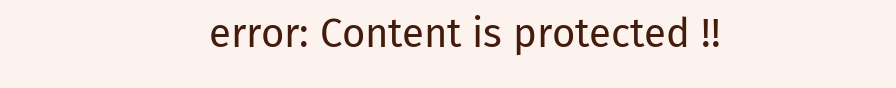error: Content is protected !!